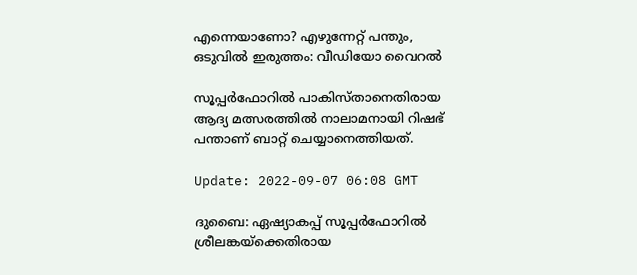എന്നെയാണോ? എഴുന്നേറ്റ് പന്തും, ഒടുവിൽ ഇരുത്തം: വീഡിയോ വൈറൽ

സൂപ്പർഫോറിൽ പാകിസ്താനെതിരായ ആദ്യ മത്സരത്തിൽ നാലാമനായി റിഷഭ് പന്താണ് ബാറ്റ് ചെയ്യാനെത്തിയത്.

Update: 2022-09-07 06:08 GMT

ദുബൈ: ഏഷ്യാകപ്പ് സൂപ്പർഫോറിൽ ശ്രീലങ്കയ്‌ക്കെതിരായ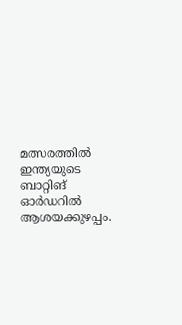മത്സരത്തിൽ ഇന്ത്യയുടെ ബാറ്റിങ് ഓർഡറിൽ ആശയക്കുഴപ്പം.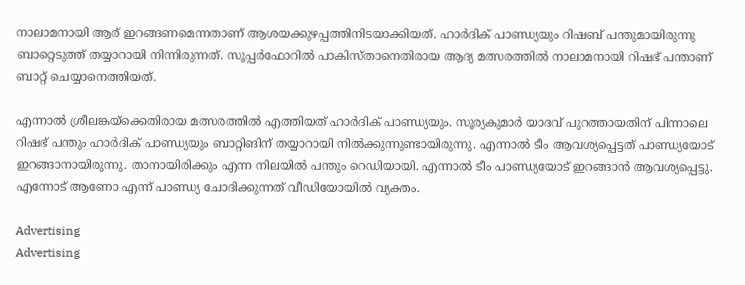നാലാമനായി ആര് ഇറങ്ങണമെന്നതാണ് ആശയക്കുഴപ്പത്തിനിടയാക്കിയത്. ഹാർദിക് പാണ്ഡ്യയും റിഷബ് പന്തുമായിരുന്നു ബാറ്റെടുത്ത് തയ്യാറായി നിന്നിരുന്നത്. സൂപ്പർഫോറിൽ പാകിസ്താനെതിരായ ആദ്യ മത്സരത്തിൽ നാലാമനായി റിഷഭ് പന്താണ് ബാറ്റ് ചെയ്യാനെത്തിയത്.

എന്നാൽ ശ്രീലങ്കയ്‌ക്കെതിരായ മത്സരത്തിൽ എത്തിയത് ഹാർദിക് പാണ്ഡ്യയും. സൂര്യകുമാർ യാദവ് പുറത്തായതിന് പിന്നാലെ റിഷഭ് പന്തും ഹാർദിക് പാണ്ഡ്യയും ബാറ്റിങിന് തയ്യാറായി നിൽക്കുന്നുണ്ടായിരുന്നു. എന്നാൽ ടീം ആവശ്യപ്പെട്ടത് പാണ്ഡ്യയോട് ഇറങ്ങാനായിരുന്നു. താനായിരിക്കും എന്ന നിലയിൽ പന്തും റെഡിയായി. എന്നാൽ ടീം പാണ്ഡ്യയോട് ഇറങ്ങാൻ ആവശ്യപ്പെട്ടു. എന്നോട് ആണോ എന്ന് പാണ്ഡ്യ ചോദിക്കുന്നത് വീഡിയോയിൽ വ്യക്തം.

Advertising
Advertising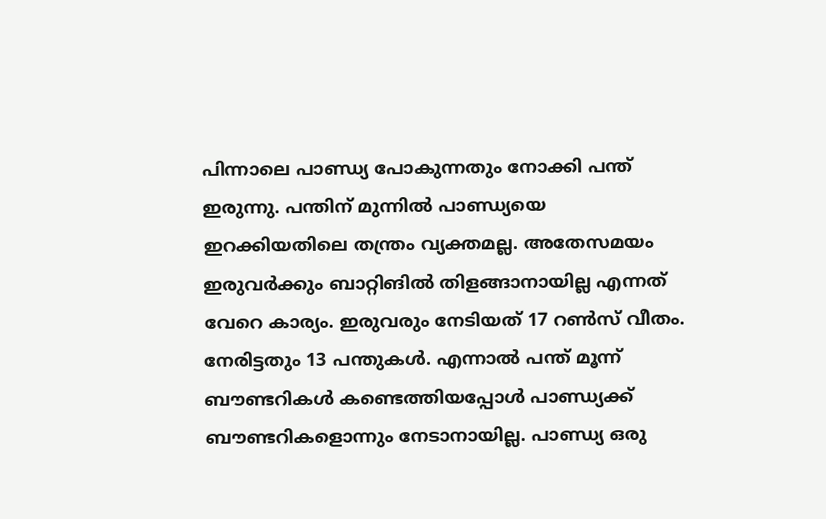പിന്നാലെ പാണ്ഡ്യ പോകുന്നതും നോക്കി പന്ത് ഇരുന്നു. പന്തിന് മുന്നിൽ പാണ്ഡ്യയെ ഇറക്കിയതിലെ തന്ത്രം വ്യക്തമല്ല. അതേസമയം ഇരുവർക്കും ബാറ്റിങിൽ തിളങ്ങാനായില്ല എന്നത് വേറെ കാര്യം. ഇരുവരും നേടിയത് 17 റൺസ് വീതം. നേരിട്ടതും 13 പന്തുകൾ. എന്നാൽ പന്ത് മൂന്ന് ബൗണ്ടറികൾ കണ്ടെത്തിയപ്പോൾ പാണ്ഡ്യക്ക് ബൗണ്ടറികളൊന്നും നേടാനായില്ല. പാണ്ഡ്യ ഒരു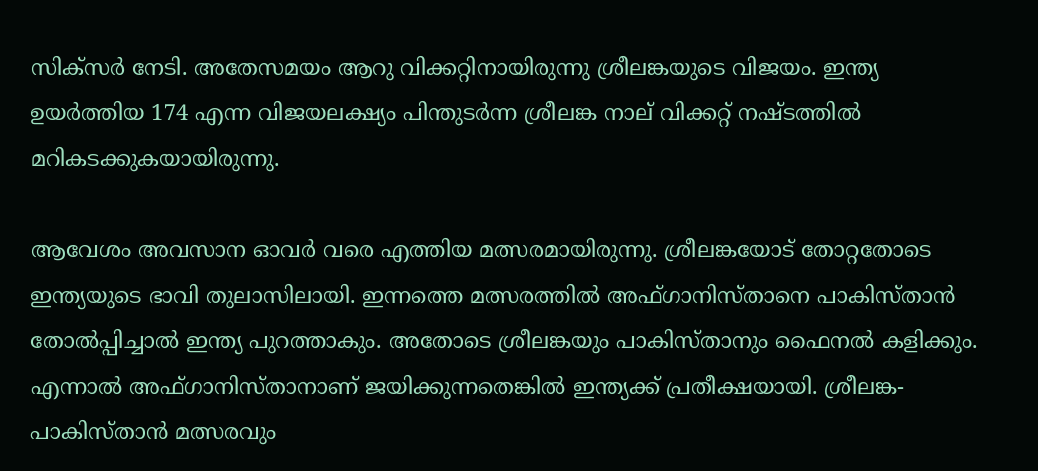സിക്‌സർ നേടി. അതേസമയം ആറു വിക്കറ്റിനായിരുന്നു ശ്രീലങ്കയുടെ വിജയം. ഇന്ത്യ ഉയർത്തിയ 174 എന്ന വിജയലക്ഷ്യം പിന്തുടർന്ന ശ്രീലങ്ക നാല് വിക്കറ്റ് നഷ്ടത്തിൽ മറികടക്കുകയായിരുന്നു.

ആവേശം അവസാന ഓവർ വരെ എത്തിയ മത്സരമായിരുന്നു. ശ്രീലങ്കയോട് തോറ്റതോടെ ഇന്ത്യയുടെ ഭാവി തുലാസിലായി. ഇന്നത്തെ മത്സരത്തിൽ അഫ്ഗാനിസ്താനെ പാകിസ്താൻ തോൽപ്പിച്ചാൽ ഇന്ത്യ പുറത്താകും. അതോടെ ശ്രീലങ്കയും പാകിസ്താനും ഫൈനൽ കളിക്കും. എന്നാൽ അഫ്ഗാനിസ്താനാണ് ജയിക്കുന്നതെങ്കിൽ ഇന്ത്യക്ക് പ്രതീക്ഷയായി. ശ്രീലങ്ക-പാകിസ്താൻ മത്സരവും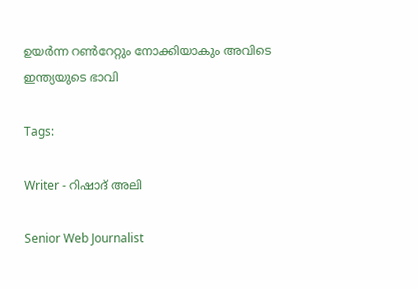ഉയർന്ന റൺറേറ്റും നോക്കിയാകും അവിടെ ഇന്ത്യയുടെ ഭാവി

Tags:

Writer - റിഷാദ് അലി

Senior Web Journalist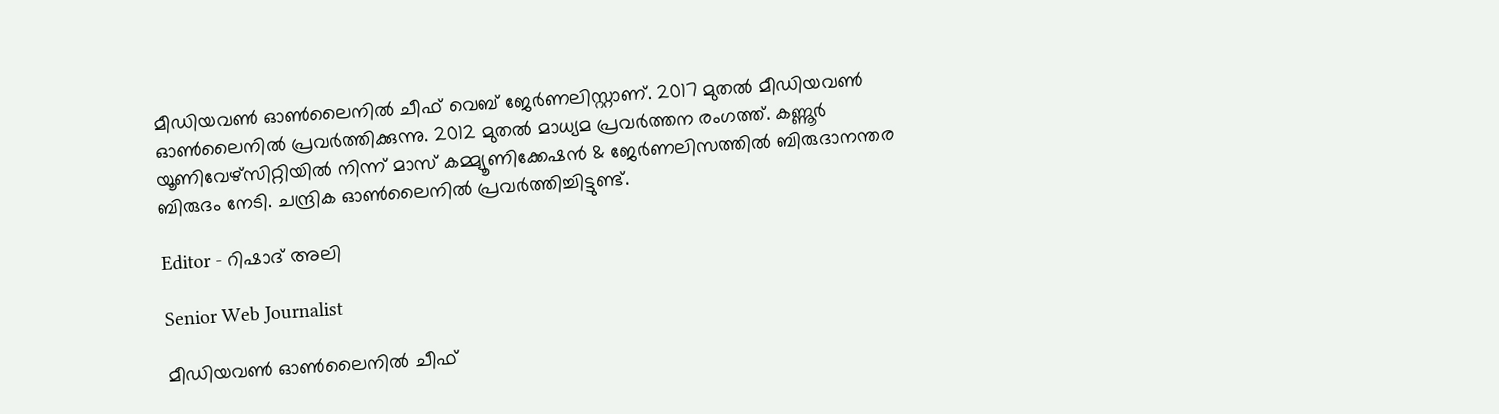മീഡിയവൺ ഓൺലൈനിൽ ചീഫ് വെബ് ജേർണലിസ്റ്റാണ്. 2017 മുതൽ മീഡിയവൺ ഓൺലൈനിൽ പ്രവർത്തിക്കുന്നു. 2012 മുതൽ മാധ്യമ പ്രവർത്തന രംഗത്ത്. കണ്ണൂര്‍ യൂണിവേഴ്‌സിറ്റിയിൽ നിന്ന് മാസ് കമ്മ്യൂണിക്കേഷന്‍ & ജേര്‍ണലിസത്തില്‍ ബിരുദാനന്തര ബിരുദം നേടി. ചന്ദ്രിക ഓണ്‍ലൈനില്‍ പ്രവര്‍ത്തിച്ചിട്ടുണ്ട്.

Editor - റിഷാദ് അലി

Senior Web Journalist

മീഡിയവൺ ഓൺലൈനിൽ ചീഫ്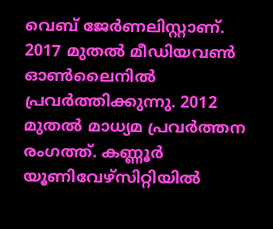വെബ് ജേർണലിസ്റ്റാണ്. 2017 മുതൽ മീഡിയവൺ ഓൺലൈനിൽ പ്രവർത്തിക്കുന്നു. 2012 മുതൽ മാധ്യമ പ്രവർത്തന രംഗത്ത്. കണ്ണൂര്‍ യൂണിവേഴ്‌സിറ്റിയിൽ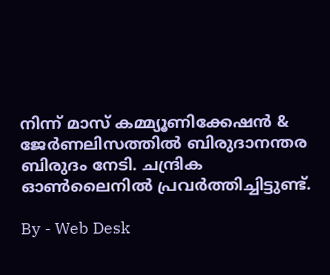നിന്ന് മാസ് കമ്മ്യൂണിക്കേഷന്‍ & ജേര്‍ണലിസത്തില്‍ ബിരുദാനന്തര ബിരുദം നേടി. ചന്ദ്രിക ഓണ്‍ലൈനില്‍ പ്രവര്‍ത്തിച്ചിട്ടുണ്ട്.

By - Web Desk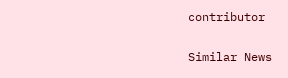contributor

Similar News